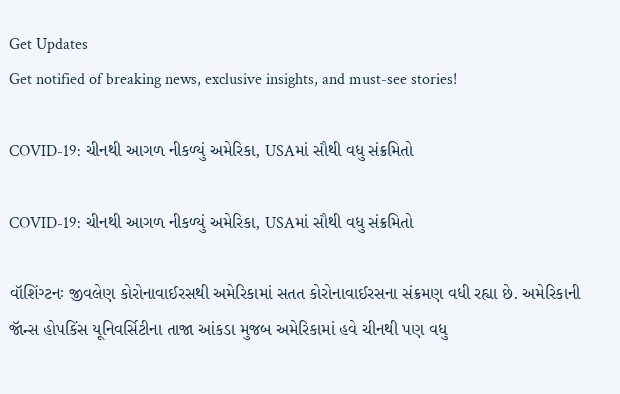Get Updates
Get notified of breaking news, exclusive insights, and must-see stories!

COVID-19: ચીનથી આગળ નીકળ્યું અમેરિકા, USAમાં સૌથી વધુ સંક્રમિતો

COVID-19: ચીનથી આગળ નીકળ્યું અમેરિકા, USAમાં સૌથી વધુ સંક્રમિતો

વૉશિંગ્ટનઃ જીવલેણ કોરોનાવાઈરસથી અમેરિકામાં સતત કોરોનાવાઈરસના સંક્રમણ વધી રહ્યા છે. અમેરિકાની જૉન્સ હોપકિંસ યૂનિવર્સિટીના તાજા આંકડા મુજબ અમેરિકામાં હવે ચીનથી પણ વધુ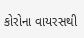કોરોના વાયરસથી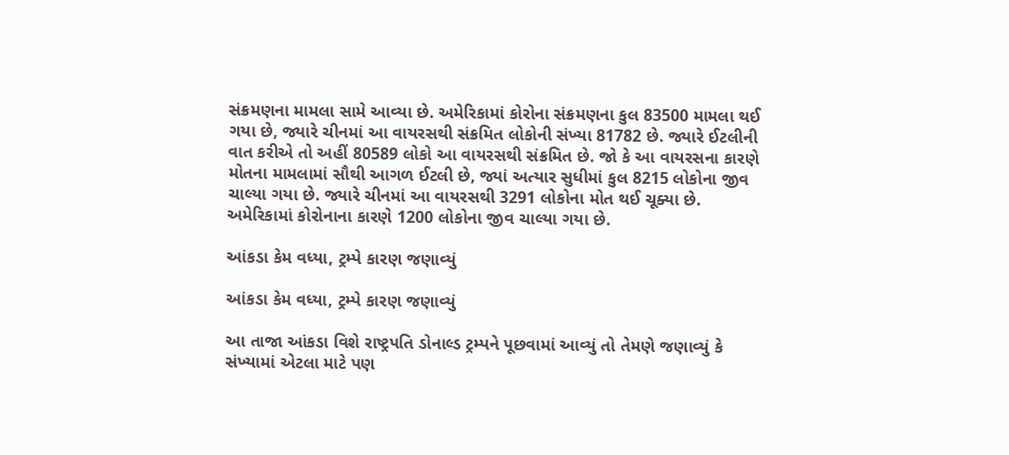સંક્રમણના મામલા સામે આવ્યા છે. અમેરિકામાં કોરોના સંક્રમણના કુલ 83500 મામલા થઈ ગયા છે, જ્યારે ચીનમાં આ વાયરસથી સંક્રમિત લોકોની સંખ્યા 81782 છે. જ્યારે ઈટલીની વાત કરીએ તો અહીં 80589 લોકો આ વાયરસથી સંક્રમિત છે. જો કે આ વાયરસના કારણે મોતના મામલામાં સૌથી આગળ ઈટલી છે, જ્યાં અત્યાર સુધીમાં કુલ 8215 લોકોના જીવ ચાલ્યા ગયા છે. જ્યારે ચીનમાં આ વાયરસથી 3291 લોકોના મોત થઈ ચૂક્યા છે. અમેરિકામાં કોરોનાના કારણે 1200 લોકોના જીવ ચાલ્યા ગયા છે.

આંકડા કેમ વધ્યા, ટ્રમ્પે કારણ જણાવ્યું

આંકડા કેમ વધ્યા, ટ્રમ્પે કારણ જણાવ્યું

આ તાજા આંકડા વિશે રાષ્ટ્રપતિ ડોનાલ્ડ ટ્રમ્પને પૂછવામાં આવ્યું તો તેમણે જણાવ્યું કે સંખ્યામાં એટલા માટે પણ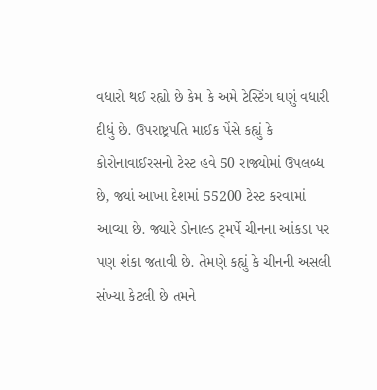વધારો થઈ રહ્યો છે કેમ કે અમે ટેસ્ટિંગ ઘણું વધારી દીધું છે. ઉપરાષ્ટ્રપતિ માઈક પેંસે કહ્યું કે કોરોનાવાઈરસનો ટેસ્ટ હવે 50 રાજ્યોમાં ઉપલબ્ધ છે, જ્યાં આખા દેશમાં 55200 ટેસ્ટ કરવામાં આવ્યા છે. જ્યારે ડોનાલ્ડ ટ્મર્પે ચીનના આંકડા પર પણ શંકા જતાવી છે. તેમણે કહ્યું કે ચીનની અસલી સંખ્યા કેટલી છે તમને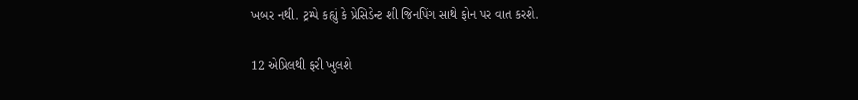ખબર નથી. ટ્રમ્પે કહ્યું કે પ્રેસિડેન્ટ શી જિનપિંગ સાથે ફોન પર વાત કરશે.

12 એપ્રિલથી ફરી ખુલશે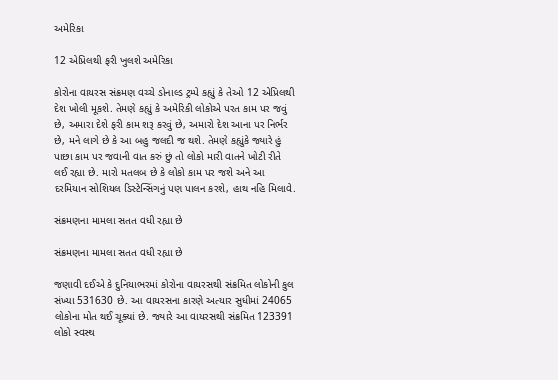અમેરિકા

12 એપ્રિલથી ફરી ખુલશે અમેરિકા

કોરોના વાયરસ સંક્રમણ વચ્ચે ડોનાલ્ડ ટ્રમ્પે કહ્યું કે તેઓ 12 એપ્રિલથી દેશ ખોલી મૂકશે. તેમણે કહ્યું કે અમેરિકી લોકોએ પરત કામ પર જવું છે, અમારા દેશે ફરી કામ શરૂ કરવું છે, અમારો દેશ આના પર નિર્ભર છે, મને લાગે છે કે આ બહુ જલદી જ થશે. તેમણે કહ્યુંકે જ્યારે હું પાછા કામ પર જવાની વાત કરું છું તો લોકો મારી વાતને ખોટી રીતે લઈ રહ્યા છે. મારો મતલબ છે કે લોકો કામ પર જશે અને આ દરમિયાન સોશિયલ ડિસ્ટેન્સિંગનું પણ પાલન કરશે, હાથ નહિ મિલાવે.

સંક્રમણના મામલા સતત વધી રહ્યા છે

સંક્રમણના મામલા સતત વધી રહ્યા છે

જણાવી દઈએ કે દુનિયાભરમાં કોરોના વાયરસથી સંક્રમિત લોકોની કુલ સંખ્યા 531630 છે. આ વાયરસના કારણે અત્યાર સુધીમાં 24065 લોકોના મોત થઈ ચૂક્યાં છે. જ્યારે આ વાયરસથી સંક્રમિત 123391 લોકો સ્વસ્થ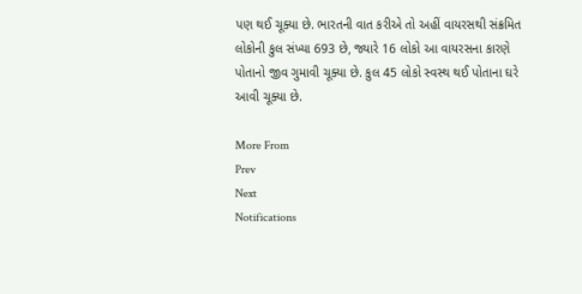પણ થઈ ચૂક્યા છે. ભારતની વાત કરીએ તો અહીં વાયરસથી સંક્રમિત લોકોની કુલ સંખ્યા 693 છે, જ્યારે 16 લોકો આ વાયરસના કારણે પોતાનો જીવ ગુમાવી ચૂક્યા છે. કુલ 45 લોકો સ્વસ્થ થઈ પોતાના ઘરે આવી ચૂક્યા છે.

More From
Prev
Next
Notifications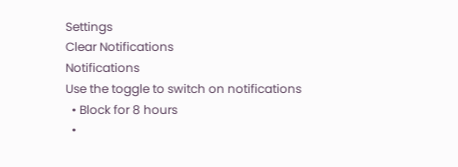Settings
Clear Notifications
Notifications
Use the toggle to switch on notifications
  • Block for 8 hours
  •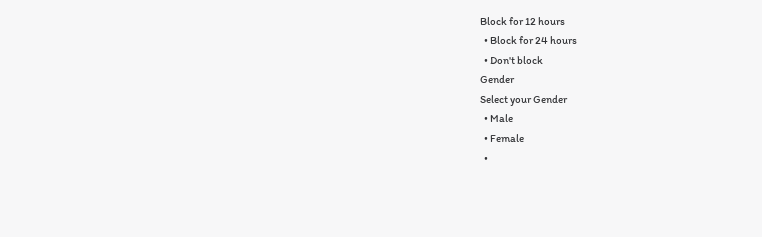Block for 12 hours
  • Block for 24 hours
  • Don't block
Gender
Select your Gender
  • Male
  • Female
  •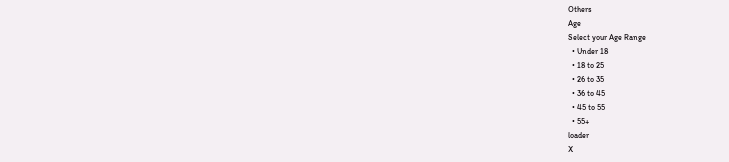Others
Age
Select your Age Range
  • Under 18
  • 18 to 25
  • 26 to 35
  • 36 to 45
  • 45 to 55
  • 55+
loader
X